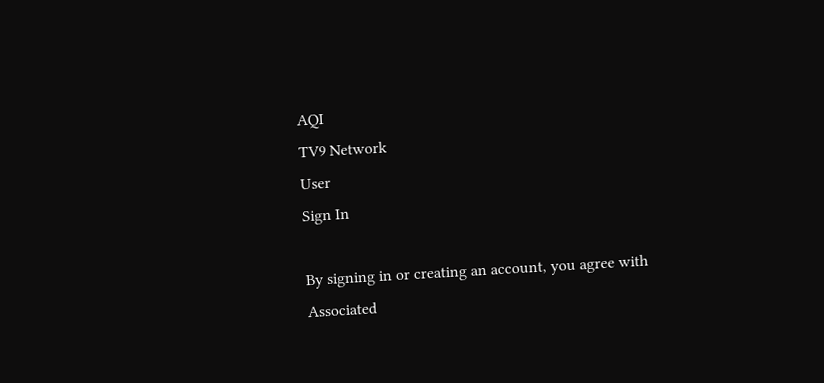AQI
TV9 Network
User
Sign In

By signing in or creating an account, you agree with Associated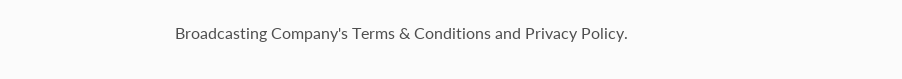Broadcasting Company's Terms & Conditions and Privacy Policy.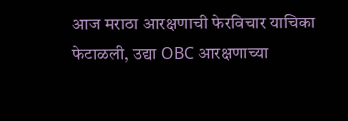आज मराठा आरक्षणाची फेरविचार याचिका फेटाळली, उद्या OBC आरक्षणाच्या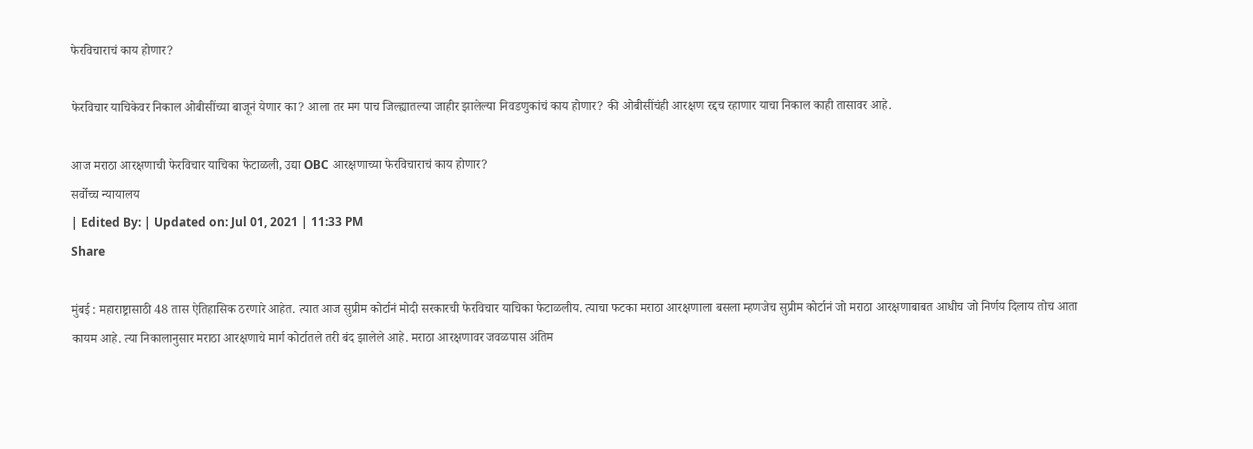फेरविचाराचं काय होणार?

फेरविचार याचिकेवर निकाल ओबीसींच्या बाजूनं येणार का? आला तर मग पाच जिल्ह्यातल्या जाहीर झालेल्या निवडणुकांचं काय होणार? की ओबीसींचंही आरक्षण रद्दच रहाणार याचा निकाल काही तासावर आहे.

आज मराठा आरक्षणाची फेरविचार याचिका फेटाळली, उद्या OBC आरक्षणाच्या फेरविचाराचं काय होणार?
सर्वोच्च न्यायालय
| Edited By: | Updated on: Jul 01, 2021 | 11:33 PM
Share

मुंबई : महाराष्ट्रासाठी 48 तास ऐतिहासिक ठरणारे आहेत. त्यात आज सुप्रीम कोर्टानं मोदी सरकारची फेरविचार याचिका फेटाळलीय. त्याचा फटका मराठा आरक्षणाला बसला म्हणजेच सुप्रीम कोर्टानं जो मराठा आरक्षणाबाबत आधीच जो निर्णय दिलाय तोच आता कायम आहे. त्या निकालानुसार मराठा आरक्षणाचे मार्ग कोर्टातले तरी बंद झालेले आहे. मराठा आरक्षणावर जवळपास अंतिम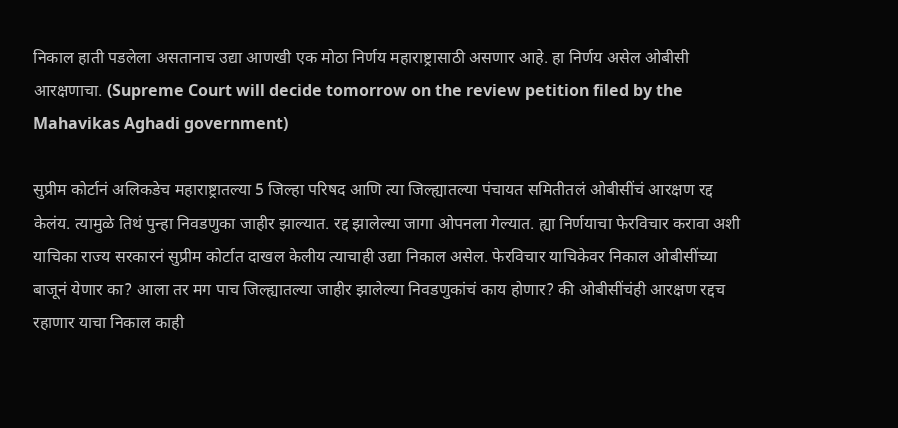निकाल हाती पडलेला असतानाच उद्या आणखी एक मोठा निर्णय महाराष्ट्रासाठी असणार आहे. हा निर्णय असेल ओबीसी आरक्षणाचा. (Supreme Court will decide tomorrow on the review petition filed by the Mahavikas Aghadi government)

सुप्रीम कोर्टानं अलिकडेच महाराष्ट्रातल्या 5 जिल्हा परिषद आणि त्या जिल्ह्यातल्या पंचायत समितीतलं ओबीसींचं आरक्षण रद्द केलंय. त्यामुळे तिथं पुन्हा निवडणुका जाहीर झाल्यात. रद्द झालेल्या जागा ओपनला गेल्यात. ह्या निर्णयाचा फेरविचार करावा अशी याचिका राज्य सरकारनं सुप्रीम कोर्टात दाखल केलीय त्याचाही उद्या निकाल असेल. फेरविचार याचिकेवर निकाल ओबीसींच्या बाजूनं येणार का? आला तर मग पाच जिल्ह्यातल्या जाहीर झालेल्या निवडणुकांचं काय होणार? की ओबीसींचंही आरक्षण रद्दच रहाणार याचा निकाल काही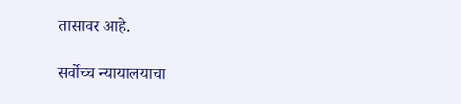तासावर आहे.

सर्वोच्च न्यायालयाचा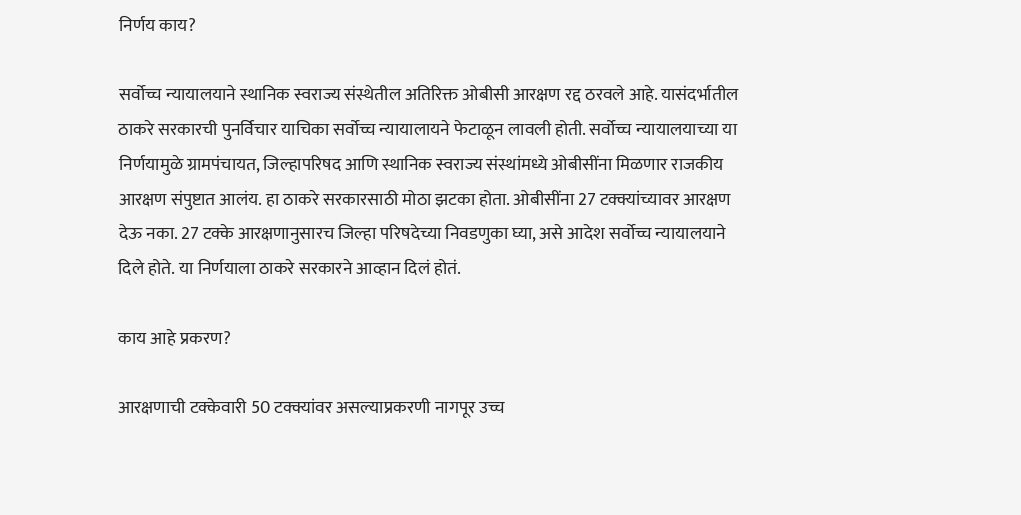निर्णय काय?

सर्वोच्च न्यायालयाने स्थानिक स्वराज्य संस्थेतील अतिरिक्त ओबीसी आरक्षण रद्द ठरवले आहे. यासंदर्भातील ठाकरे सरकारची पुनर्विचार याचिका सर्वोच्च न्यायालायने फेटाळून लावली होती. सर्वोच्च न्यायालयाच्या या निर्णयामुळे ग्रामपंचायत, जिल्हापरिषद आणि स्थानिक स्वराज्य संस्थांमध्ये ओबीसींना मिळणार राजकीय आरक्षण संपुष्टात आलंय. हा ठाकरे सरकारसाठी मोठा झटका होता. ओबीसींना 27 टक्क्यांच्यावर आरक्षण देऊ नका. 27 टक्के आरक्षणानुसारच जिल्हा परिषदेच्या निवडणुका घ्या, असे आदेश सर्वोच्च न्यायालयाने दिले होते. या निर्णयाला ठाकरे सरकारने आव्हान दिलं होतं.

काय आहे प्रकरण?

आरक्षणाची टक्केवारी 50 टक्क्यांवर असल्याप्रकरणी नागपूर उच्च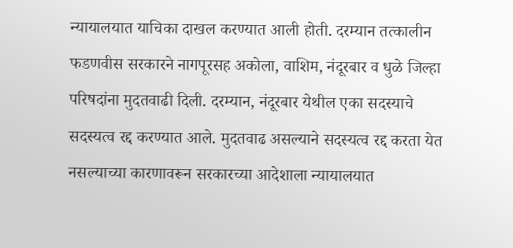न्यायालयात याचिका दाखल करण्यात आली होती. दरम्यान तत्कालीन फडणवीस सरकारने नागपूरसह अकोला, वाशिम, नंदूरबार व धुळे जिल्हा परिषदांना मुदतवाढी दिली. दरम्यान, नंदूरबार येथील एका सदस्याचे सदस्यत्‍व रद्द करण्यात आले. मुदतवाढ असल्याने सदस्यत्व रद्द करता येत नसल्याच्या कारणावरून सरकारच्या आदेशाला न्यायालयात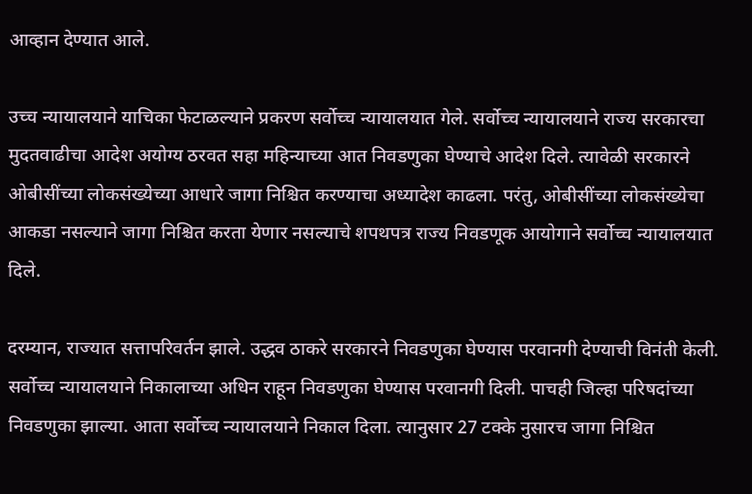आव्हान देण्यात आले.

उच्च न्यायालयाने याचिका फेटाळल्याने प्रकरण सर्वोच्च न्यायालयात गेले. सर्वोच्च न्यायालयाने राज्य सरकारचा मुदतवाढीचा आदेश अयोग्य ठरवत सहा महिन्याच्या आत निवडणुका घेण्याचे आदेश दिले. त्यावेळी सरकारने ओबीसींच्या लोकसंख्येच्या आधारे जागा निश्चित करण्याचा अध्यादेश काढला. परंतु, ओबीसींच्या लोकसंख्येचा आकडा नसल्याने जागा निश्चित करता येणार नसल्याचे शपथपत्र राज्य निवडणूक आयोगाने सर्वोच्च न्यायालयात दिले.

दरम्यान, राज्यात सत्तापरिवर्तन झाले. उद्धव ठाकरे सरकारने निवडणुका घेण्यास परवानगी देण्याची विनंती केली. सर्वोच्च न्यायालयाने निकालाच्या अधिन राहून निवडणुका घेण्यास परवानगी दिली. पाचही जिल्हा परिषदांच्या निवडणुका झाल्या. आता सर्वोच्च न्यायालयाने निकाल दिला. त्यानुसार 27 टक्के नुसारच जागा निश्चित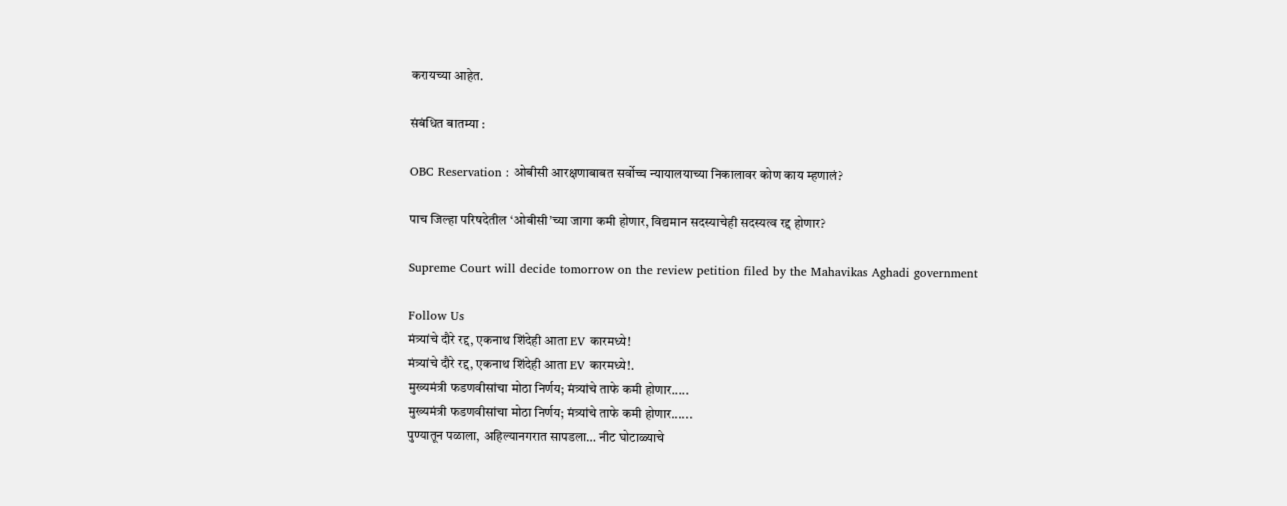करायच्या आहेत.

संबंधित बातम्या :

OBC Reservation : ओबीसी आरक्षणाबाबत सर्वोच्च न्यायालयाच्या निकालावर कोण काय म्हणालं?

पाच जिल्हा परिषदेतील ‘ओबीसी’च्या जागा कमी होणार, विद्यमान सदस्याचेही सदस्यत्व रद्द होणार?

Supreme Court will decide tomorrow on the review petition filed by the Mahavikas Aghadi government

Follow Us
मंत्र्यांचे दौरे रद्द, एकनाथ शिंदेही आता EV कारमध्ये!
मंत्र्यांचे दौरे रद्द, एकनाथ शिंदेही आता EV कारमध्ये!.
मुख्यमंत्री फडणवीसांचा मोठा निर्णय; मंत्र्यांचे ताफे कमी होणार.....
मुख्यमंत्री फडणवीसांचा मोठा निर्णय; मंत्र्यांचे ताफे कमी होणार......
पुण्यातून पळाला, अहिल्यानगरात सापडला… नीट घोटाळ्याचे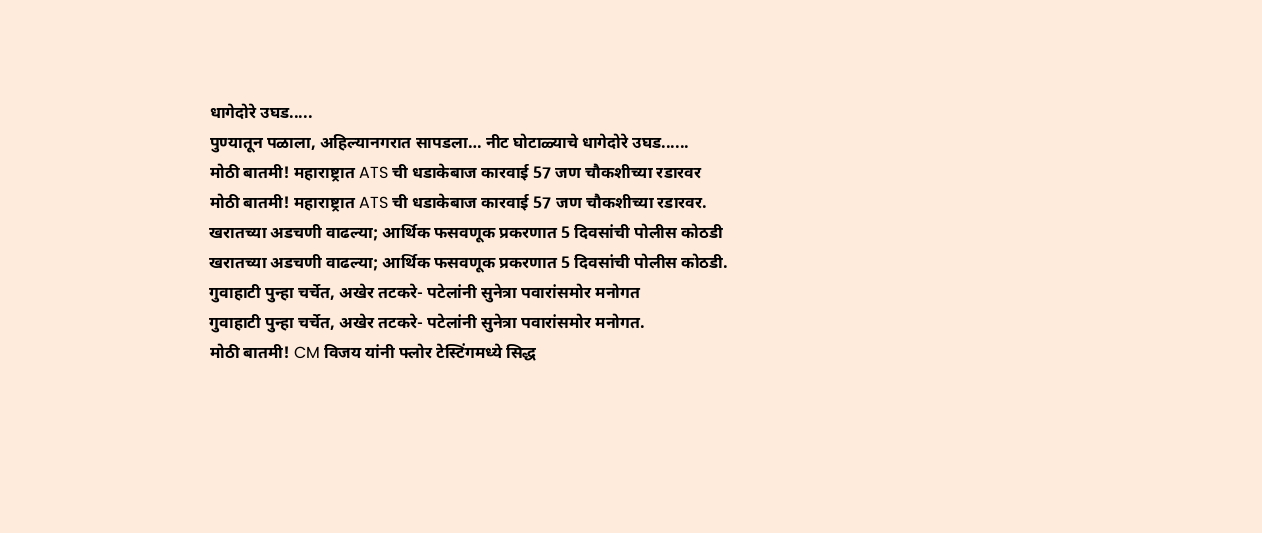धागेदोरे उघड.....
पुण्यातून पळाला, अहिल्यानगरात सापडला… नीट घोटाळ्याचे धागेदोरे उघड......
मोठी बातमी! महाराष्ट्रात ATS ची धडाकेबाज कारवाई 57 जण चौकशीच्या रडारवर
मोठी बातमी! महाराष्ट्रात ATS ची धडाकेबाज कारवाई 57 जण चौकशीच्या रडारवर.
खरातच्या अडचणी वाढल्या; आर्थिक फसवणूक प्रकरणात 5 दिवसांची पोलीस कोठडी
खरातच्या अडचणी वाढल्या; आर्थिक फसवणूक प्रकरणात 5 दिवसांची पोलीस कोठडी.
गुवाहाटी पुन्हा चर्चेत, अखेर तटकरे- पटेलांनी सुनेत्रा पवारांसमोर मनोगत
गुवाहाटी पुन्हा चर्चेत, अखेर तटकरे- पटेलांनी सुनेत्रा पवारांसमोर मनोगत.
मोठी बातमी! CM विजय यांनी फ्लोर टेस्टिंगमध्ये सिद्ध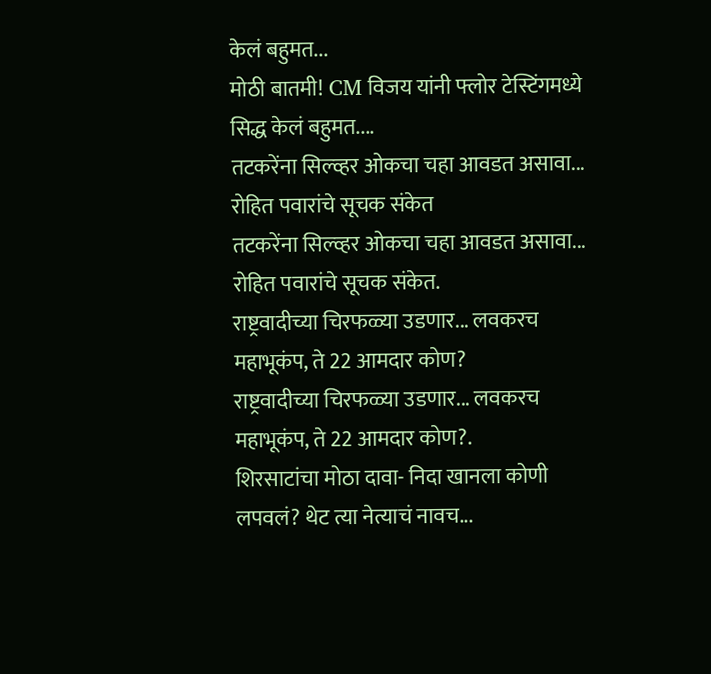केलं बहुमत...
मोठी बातमी! CM विजय यांनी फ्लोर टेस्टिंगमध्ये सिद्ध केलं बहुमत....
तटकरेंना सिल्व्हर ओकचा चहा आवडत असावा... रोहित पवारांचे सूचक संकेत
तटकरेंना सिल्व्हर ओकचा चहा आवडत असावा... रोहित पवारांचे सूचक संकेत.
राष्ट्रवादीच्या चिरफळ्या उडणार... लवकरच महाभूकंप, ते 22 आमदार कोण?
राष्ट्रवादीच्या चिरफळ्या उडणार... लवकरच महाभूकंप, ते 22 आमदार कोण?.
शिरसाटांचा मोठा दावा- निदा खानला कोणी लपवलं? थेट त्या नेत्याचं नावच...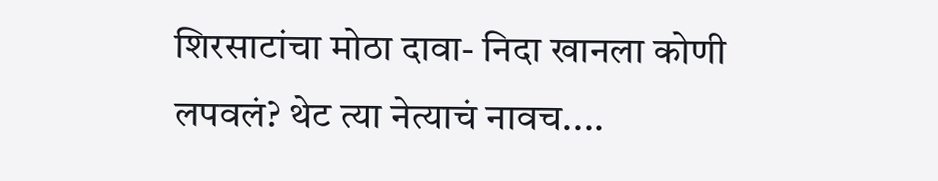शिरसाटांचा मोठा दावा- निदा खानला कोणी लपवलं? थेट त्या नेत्याचं नावच....